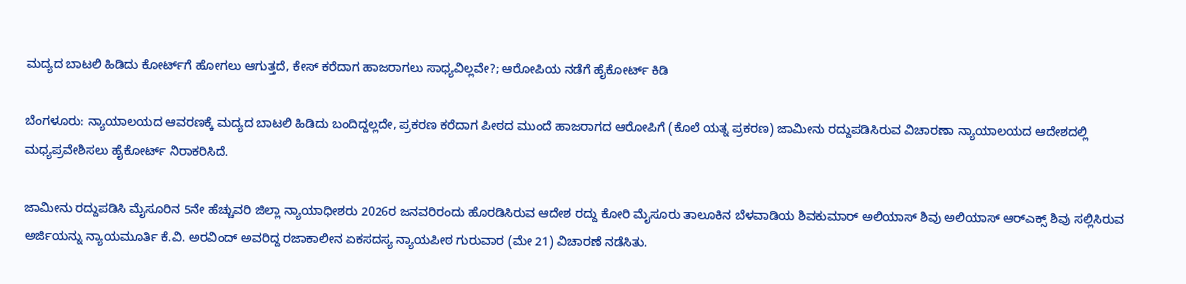ಮದ್ಯದ ಬಾಟಲಿ ಹಿಡಿದು ಕೋರ್ಟ್‌ಗೆ ಹೋಗಲು ಆಗುತ್ತದೆ, ಕೇಸ್ ಕರೆದಾಗ ಹಾಜರಾಗಲು ಸಾಧ್ಯವಿಲ್ಲವೇ?; ಆರೋಪಿಯ ನಡೆಗೆ ಹೈಕೋರ್ಟ್ ಕಿಡಿ

ಬೆಂಗಳೂರು: ನ್ಯಾಯಾಲಯದ ಆವರಣಕ್ಕೆ ಮದ್ಯದ ಬಾಟಲಿ ಹಿಡಿದು ಬಂದಿದ್ದಲ್ಲದೇ, ಪ್ರಕರಣ ಕರೆದಾಗ ಪೀಠದ ಮುಂದೆ ಹಾಜರಾಗದ ಆರೋಪಿಗೆ (ಕೊಲೆ ಯತ್ನ ಪ್ರಕರಣ) ಜಾಮೀನು ರದ್ದುಪಡಿಸಿರುವ ವಿಚಾರಣಾ ನ್ಯಾಯಾಲಯದ ಆದೇಶದಲ್ಲಿ ಮಧ್ಯಪ್ರವೇಶಿಸಲು ಹೈಕೋರ್ಟ್‌ ನಿರಾಕರಿಸಿದೆ.

ಜಾಮೀನು ರದ್ದುಪಡಿಸಿ ಮೈಸೂರಿನ 5ನೇ ಹೆಚ್ಚುವರಿ ಜಿಲ್ಲಾ ನ್ಯಾಯಾಧೀಶರು 2026ರ ಜನವರಿರಂದು ಹೊರಡಿಸಿರುವ ಆದೇಶ ರದ್ದು ಕೋರಿ ಮೈಸೂರು ತಾಲೂಕಿನ ಬೆಳವಾಡಿಯ ಶಿವಕುಮಾರ್ ಅಲಿಯಾಸ್‌ ಶಿವು ಅಲಿಯಾಸ್‌ ಆರ್‌ಎಕ್ಸ್‌ ಶಿವು ಸಲ್ಲಿಸಿರುವ ಅರ್ಜಿಯನ್ನು ನ್ಯಾಯಮೂರ್ತಿ ಕೆ.ವಿ. ಅರವಿಂದ್‌ ಅವರಿದ್ದ ರಜಾಕಾಲೀನ ಏಕಸದಸ್ಯ ನ್ಯಾಯಪೀಠ ಗುರುವಾರ (ಮೇ 21) ವಿಚಾರಣೆ ನಡೆಸಿತು.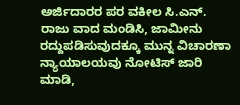ಅರ್ಜಿದಾರರ ಪರ ವಕೀಲ ಸಿ.ಎನ್‌. ರಾಜು ವಾದ ಮಂಡಿಸಿ, ಜಾಮೀನು ರದ್ದುಪಡಿಸುವುದಕ್ಕೂ ಮುನ್ನ ವಿಚಾರಣಾ ನ್ಯಾಯಾಲಯವು ನೋಟಿಸ್‌ ಜಾರಿ ಮಾಡಿ,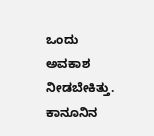ಒಂದು ಅವಕಾಶ ನೀಡಬೇಕಿತ್ತು. ಕಾನೂನಿನ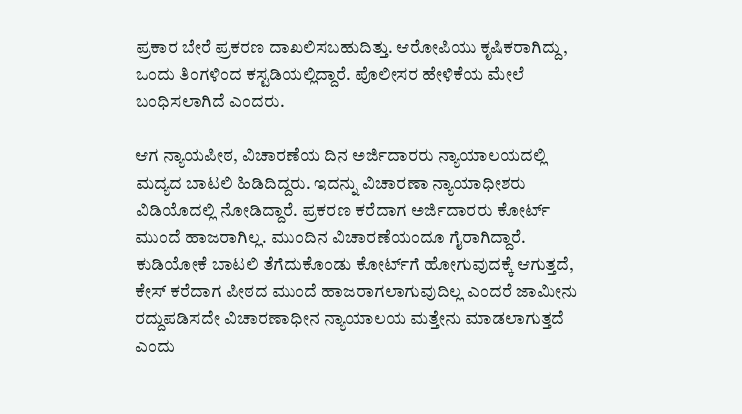ಪ್ರಕಾರ ಬೇರೆ ಪ್ರಕರಣ ದಾಖಲಿಸಬಹುದಿತ್ತು. ಆರೋಪಿಯು ಕೃಷಿಕರಾಗಿದ್ದು, ಒಂದು ತಿಂಗಳಿಂದ ಕಸ್ಟಡಿಯಲ್ಲಿದ್ದಾರೆ. ಪೊಲೀಸರ ಹೇಳಿಕೆಯ ಮೇಲೆ ಬಂಧಿಸಲಾಗಿದೆ ಎಂದರು.

ಆಗ ನ್ಯಾಯಪೀಠ, ವಿಚಾರಣೆಯ ದಿನ ಅರ್ಜಿದಾರರು ನ್ಯಾಯಾಲಯದಲ್ಲಿ ಮದ್ಯದ ಬಾಟಲಿ ಹಿಡಿದಿದ್ದರು. ಇದನ್ನು ವಿಚಾರಣಾ ನ್ಯಾಯಾಧೀಶರು ವಿಡಿಯೊದಲ್ಲಿ ನೋಡಿದ್ದಾರೆ. ಪ್ರಕರಣ ಕರೆದಾಗ ಅರ್ಜಿದಾರರು ಕೋರ್ಟ್ ಮುಂದೆ ಹಾಜರಾಗಿಲ್ಲ. ಮುಂದಿನ ವಿಚಾರಣೆಯಂದೂ ಗೈರಾಗಿದ್ದಾರೆ. ಕುಡಿಯೋಕೆ ಬಾಟಲಿ ತೆಗೆದುಕೊಂಡು ಕೋರ್ಟ್‌ಗೆ ಹೋಗುವುದಕ್ಕೆ ಆಗುತ್ತದೆ, ಕೇಸ್‌ ಕರೆದಾಗ ಪೀಠದ ಮುಂದೆ ಹಾಜರಾಗಲಾಗುವುದಿಲ್ಲ ಎಂದರೆ ಜಾಮೀನು ರದ್ದುಪಡಿಸದೇ ವಿಚಾರಣಾಧೀನ ನ್ಯಾಯಾಲಯ ಮತ್ತೇನು ಮಾಡಲಾಗುತ್ತದೆ ಎಂದು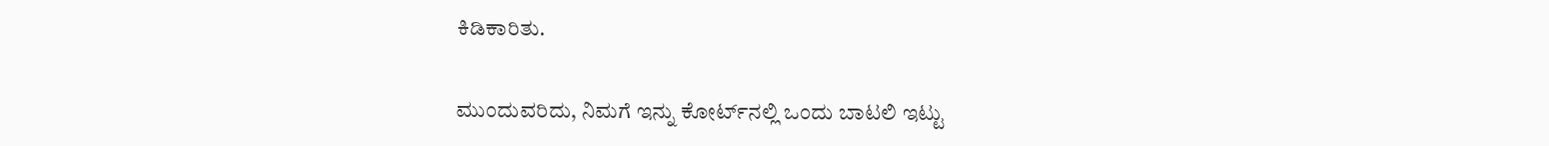ಕಿಡಿಕಾರಿತು.

ಮುಂದುವರಿದು, ನಿಮಗೆ ಇನ್ನು ಕೋರ್ಟ್‌ನಲ್ಲಿ ಒಂದು ಬಾಟಲಿ ಇಟ್ಟು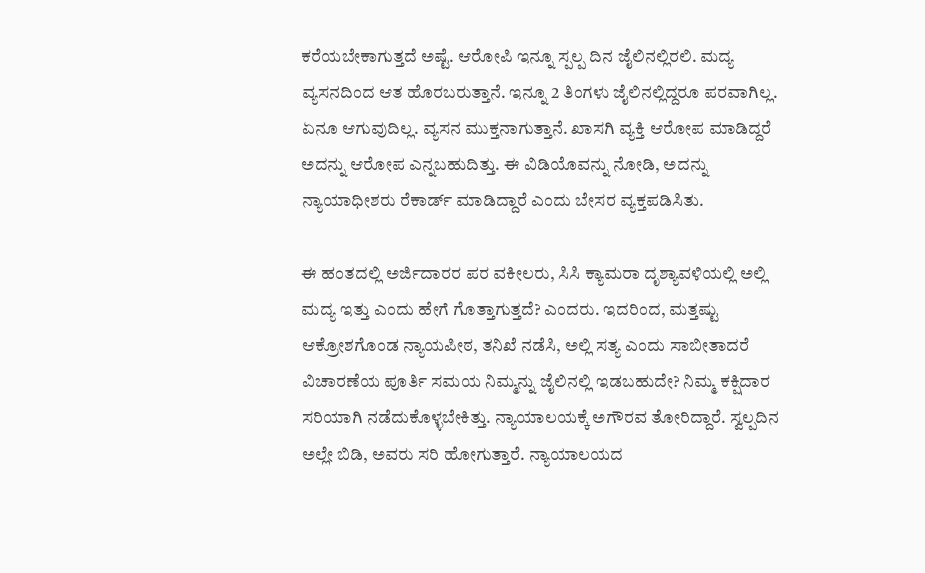ಕರೆಯಬೇಕಾಗುತ್ತದೆ ಅಷ್ಟೆ. ಆರೋಪಿ ಇನ್ನೂ ಸ್ಪಲ್ಪ ದಿನ ಜೈಲಿನಲ್ಲಿರಲಿ. ಮದ್ಯ ವ್ಯಸನದಿಂದ ಆತ ಹೊರಬರುತ್ತಾನೆ. ಇನ್ನೂ 2 ತಿಂಗಳು ಜೈಲಿನಲ್ಲಿದ್ದರೂ ಪರವಾಗಿಲ್ಲ. ಏನೂ ಆಗುವುದಿಲ್ಲ. ವ್ಯಸನ ಮುಕ್ತನಾಗುತ್ತಾನೆ. ಖಾಸಗಿ ವ್ಯಕ್ತಿ ಆರೋಪ ಮಾಡಿದ್ದರೆ ಅದನ್ನು ಆರೋಪ ಎನ್ನಬಹುದಿತ್ತು. ಈ ವಿಡಿಯೊವನ್ನು ನೋಡಿ, ಅದನ್ನು ನ್ಯಾಯಾಧೀಶರು ರೆಕಾರ್ಡ್‌ ಮಾಡಿದ್ದಾರೆ ಎಂದು ಬೇಸರ ವ್ಯಕ್ತಪಡಿಸಿತು.

ಈ ಹಂತದಲ್ಲಿ ಅರ್ಜಿದಾರರ ಪರ ವಕೀಲರು, ಸಿಸಿ ಕ್ಯಾಮರಾ ದೃಶ್ಯಾವಳಿಯಲ್ಲಿ ಅಲ್ಲಿ ಮದ್ಯ ಇತ್ತು ಎಂದು ಹೇಗೆ ಗೊತ್ತಾಗುತ್ತದೆ? ಎಂದರು. ಇದರಿಂದ, ಮತ್ತಷ್ಟು ಆಕ್ರೋಶಗೊಂಡ ನ್ಯಾಯಪೀಠ, ತನಿಖೆ ನಡೆಸಿ, ಅಲ್ಲಿ ಸತ್ಯ ಎಂದು ಸಾಬೀತಾದರೆ ವಿಚಾರಣೆಯ ಪೂರ್ತಿ ಸಮಯ ನಿಮ್ಮನ್ನು ಜೈಲಿನಲ್ಲಿ ಇಡಬಹುದೇ? ನಿಮ್ಮ ಕಕ್ಷಿದಾರ ಸರಿಯಾಗಿ ನಡೆದುಕೊಳ್ಳಬೇಕಿತ್ತು. ನ್ಯಾಯಾಲಯಕ್ಕೆ ಅಗೌರವ ತೋರಿದ್ದಾರೆ. ಸ್ವಲ್ಪದಿನ ಅಲ್ಲೇ ಬಿಡಿ, ಅವರು ಸರಿ ಹೋಗುತ್ತಾರೆ. ನ್ಯಾಯಾಲಯದ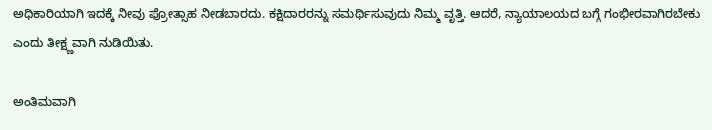ಅಧಿಕಾರಿಯಾಗಿ ಇದಕ್ಕೆ ನೀವು ಪ್ರೋತ್ಸಾಹ ನೀಡಬಾರದು. ಕಕ್ಷಿದಾರರನ್ನು ಸಮರ್ಥಿಸುವುದು ನಿಮ್ಮ ವೃತ್ತಿ. ಆದರೆ, ನ್ಯಾಯಾಲಯದ ಬಗ್ಗೆ ಗಂಭೀರವಾಗಿರಬೇಕು ಎಂದು ತೀಕ್ಷ್ಣವಾಗಿ ನುಡಿಯಿತು.

ಅಂತಿಮವಾಗಿ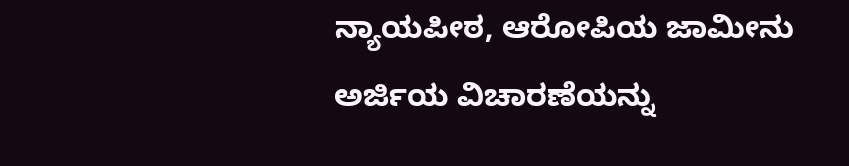ನ್ಯಾಯಪೀಠ, ಆರೋಪಿಯ ಜಾಮೀನು ಅರ್ಜಿಯ ವಿಚಾರಣೆಯನ್ನು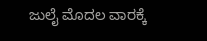ಜುಲೈ ಮೊದಲ ವಾರಕ್ಕೆ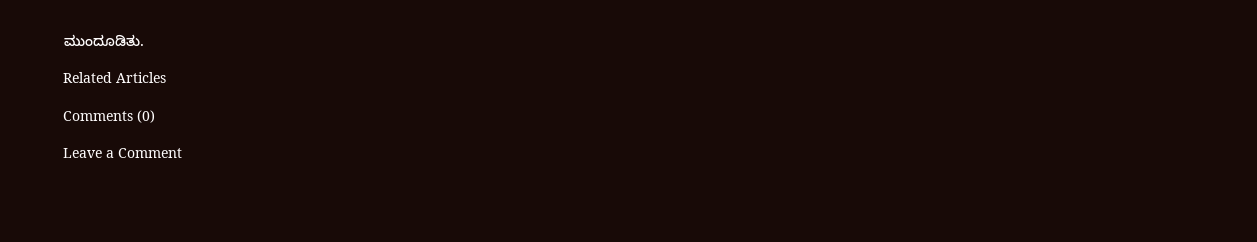ಮುಂದೂಡಿತು.

Related Articles

Comments (0)

Leave a Comment